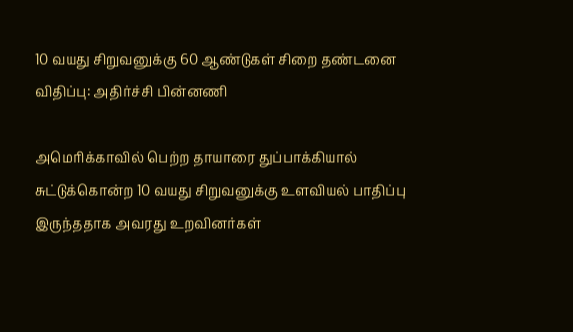10 வயது சிறுவனுக்கு 60 ஆண்டுகள் சிறை தண்டனை விதிப்பு: அதிர்ச்சி பின்னணி

அமெரிக்காவில் பெற்ற தாயாரை துப்பாக்கியால் சுட்டுக்கொன்ற 10 வயது சிறுவனுக்கு உளவியல் பாதிப்பு இருந்ததாக அவரது உறவினர்கள்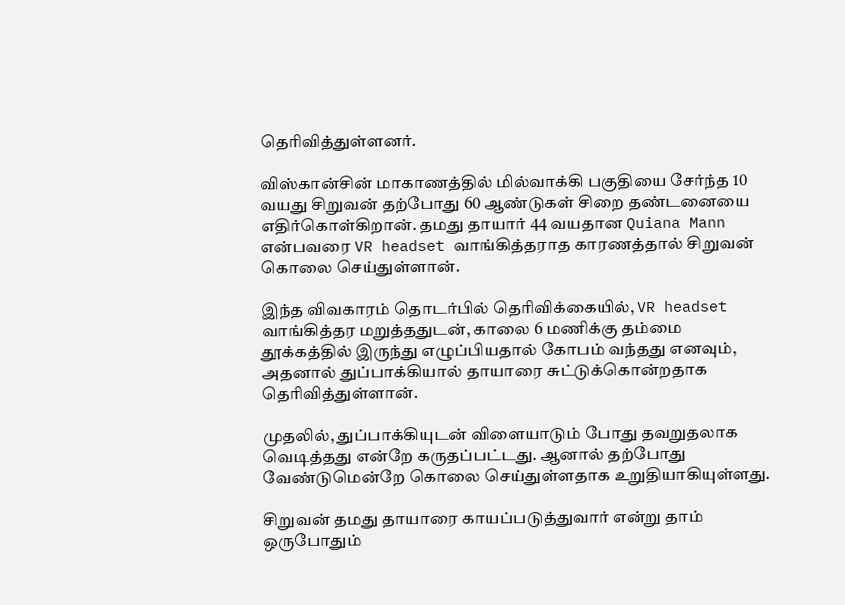தெரிவித்துள்ளனர்.

விஸ்கான்சின் மாகாணத்தில் மில்வாக்கி பகுதியை சேர்ந்த 10 வயது சிறுவன் தற்போது 60 ஆண்டுகள் சிறை தண்டனையை எதிர்கொள்கிறான். தமது தாயார் 44 வயதான Quiana Mann என்பவரை VR headset வாங்கித்தராத காரணத்தால் சிறுவன் கொலை செய்துள்ளான்.

இந்த விவகாரம் தொடர்பில் தெரிவிக்கையில், VR headset வாங்கித்தர மறுத்ததுடன், காலை 6 மணிக்கு தம்மை தூக்கத்தில் இருந்து எழுப்பியதால் கோபம் வந்தது எனவும், அதனால் துப்பாக்கியால் தாயாரை சுட்டுக்கொன்றதாக தெரிவித்துள்ளான்.

முதலில், துப்பாக்கியுடன் விளையாடும் போது தவறுதலாக வெடித்தது என்றே கருதப்பட்டது. ஆனால் தற்போது வேண்டுமென்றே கொலை செய்துள்ளதாக உறுதியாகியுள்ளது.

சிறுவன் தமது தாயாரை காயப்படுத்துவார் என்று தாம் ஒருபோதும்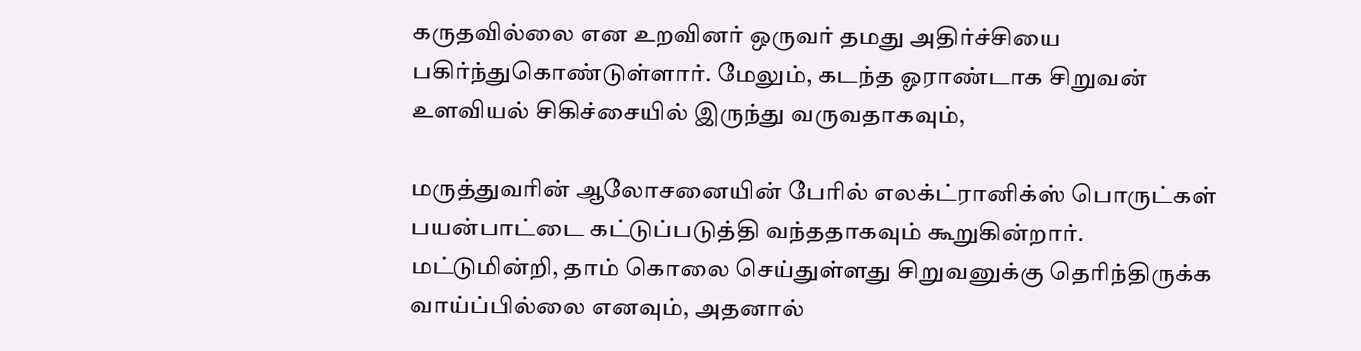கருதவில்லை என உறவினர் ஒருவர் தமது அதிர்ச்சியை பகிர்ந்துகொண்டுள்ளார். மேலும், கடந்த ஓராண்டாக சிறுவன் உளவியல் சிகிச்சையில் இருந்து வருவதாகவும்,

மருத்துவரின் ஆலோசனையின் பேரில் எலக்ட்ரானிக்ஸ் பொருட்கள் பயன்பாட்டை கட்டுப்படுத்தி வந்ததாகவும் கூறுகின்றார். மட்டுமின்றி, தாம் கொலை செய்துள்ளது சிறுவனுக்கு தெரிந்திருக்க வாய்ப்பில்லை எனவும், அதனால்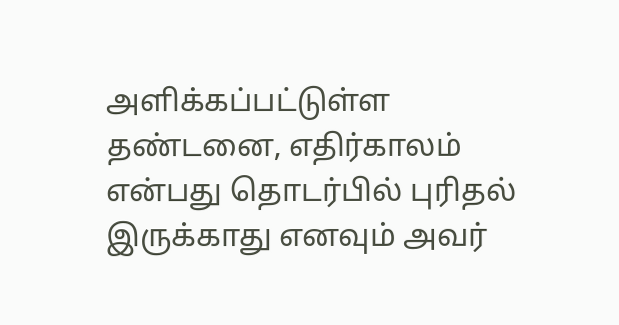அளிக்கப்பட்டுள்ள தண்டனை, எதிர்காலம் என்பது தொடர்பில் புரிதல் இருக்காது எனவும் அவர்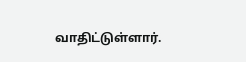வாதிட்டுள்ளார்.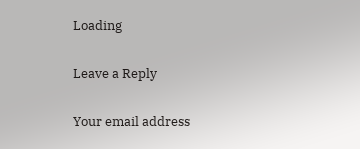Loading

Leave a Reply

Your email address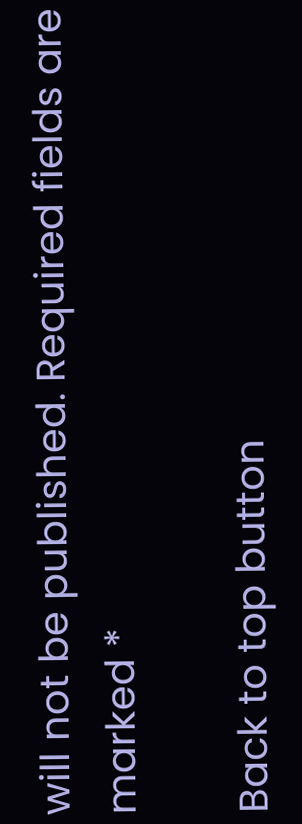will not be published. Required fields are marked *

Back to top button